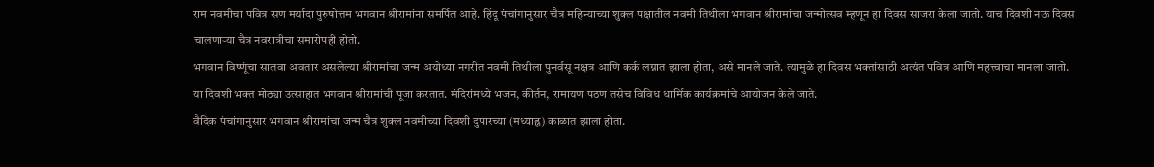राम नवमीचा पवित्र सण मर्यादा पुरुषोत्तम भगवान श्रीरामांना समर्पित आहे. हिंदू पंचांगानुसार चैत्र महिन्याच्या शुक्ल पक्षातील नवमी तिथीला भगवान श्रीरामांचा जन्मोत्सव म्हणून हा दिवस साजरा केला जातो. याच दिवशी नऊ दिवस चालणाऱ्या चैत्र नवरात्रीचा समारोपही होतो.
भगवान विष्णूंचा सातवा अवतार असलेल्या श्रीरामांचा जन्म अयोध्या नगरीत नवमी तिथीला पुनर्वसू नक्षत्र आणि कर्क लग्नात झाला होता, असे मानले जाते. त्यामुळे हा दिवस भक्तांसाठी अत्यंत पवित्र आणि महत्त्वाचा मानला जातो.
या दिवशी भक्त मोठ्या उत्साहात भगवान श्रीरामांची पूजा करतात. मंदिरांमध्ये भजन, कीर्तन, रामायण पठण तसेच विविध धार्मिक कार्यक्रमांचे आयोजन केले जाते.
वैदिक पंचांगानुसार भगवान श्रीरामांचा जन्म चैत्र शुक्ल नवमीच्या दिवशी दुपारच्या (मध्याह्न) काळात झाला होता.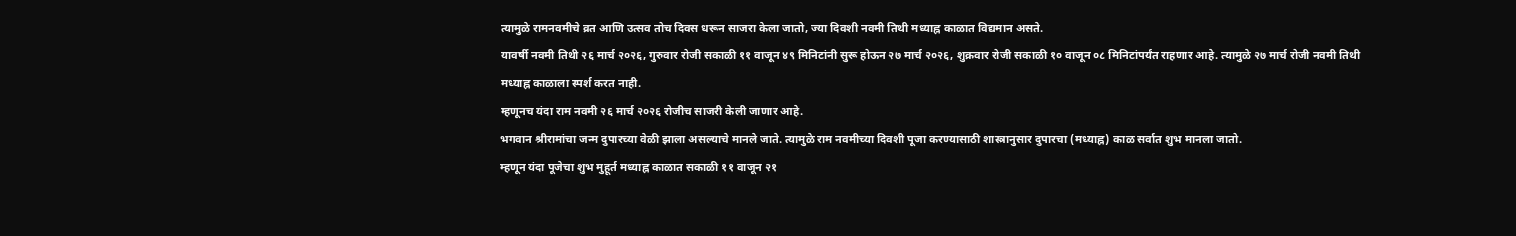त्यामुळे रामनवमीचे व्रत आणि उत्सव तोच दिवस धरून साजरा केला जातो, ज्या दिवशी नवमी तिथी मध्याह्न काळात विद्यमान असते.
यावर्षी नवमी तिथी २६ मार्च २०२६, गुरुवार रोजी सकाळी ११ वाजून ४९ मिनिटांनी सुरू होऊन २७ मार्च २०२६, शुक्रवार रोजी सकाळी १० वाजून ०८ मिनिटांपर्यंत राहणार आहे. त्यामुळे २७ मार्च रोजी नवमी तिथी मध्याह्न काळाला स्पर्श करत नाही.
म्हणूनच यंदा राम नवमी २६ मार्च २०२६ रोजीच साजरी केली जाणार आहे.
भगवान श्रीरामांचा जन्म दुपारच्या वेळी झाला असल्याचे मानले जाते. त्यामुळे राम नवमीच्या दिवशी पूजा करण्यासाठी शास्त्रानुसार दुपारचा (मध्याह्न) काळ सर्वात शुभ मानला जातो.
म्हणून यंदा पूजेचा शुभ मुहूर्त मध्याह्न काळात सकाळी ११ वाजून २१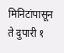मिनिटांपासून ते दुपारी १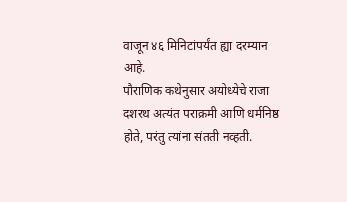वाजून ४६ मिनिटांपर्यंत ह्या दरम्यान आहे.
पौराणिक कथेनुसार अयोध्येचे राजा दशरथ अत्यंत पराक्रमी आणि धर्मनिष्ठ होते, परंतु त्यांना संतती नव्हती.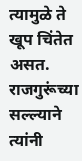त्यामुळे ते खूप चिंतेत असत. राजगुरूंच्या सल्ल्याने त्यांनी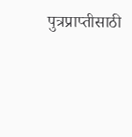पुत्रप्राप्तीसाठी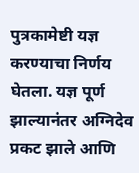पुत्रकामेष्टी यज्ञ करण्याचा निर्णय घेतला. यज्ञ पूर्ण झाल्यानंतर अग्निदेव प्रकट झाले आणि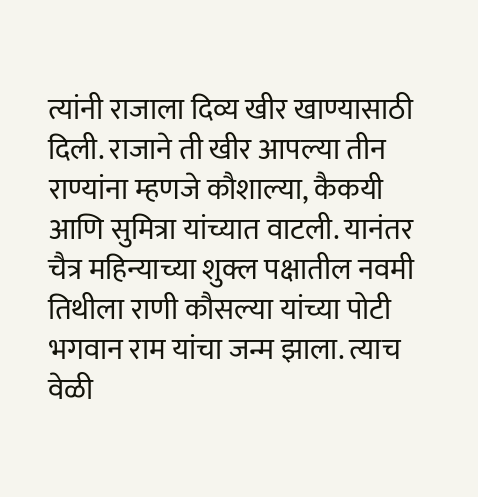त्यांनी राजाला दिव्य खीर खाण्यासाठी दिली. राजाने ती खीर आपल्या तीन राण्यांना म्हणजे कौशाल्या, कैकयी आणि सुमित्रा यांच्यात वाटली. यानंतर चैत्र महिन्याच्या शुक्ल पक्षातील नवमी तिथीला राणी कौसल्या यांच्या पोटी भगवान राम यांचा जन्म झाला. त्याच वेळी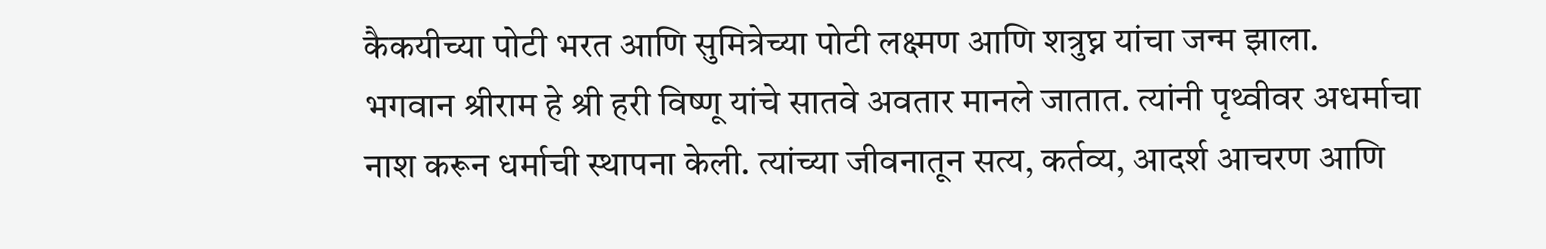कैकयीच्या पोटी भरत आणि सुमित्रेच्या पोटी लक्ष्मण आणि शत्रुघ्न यांचा जन्म झाला.
भगवान श्रीराम हे श्री हरी विष्णू यांचे सातवे अवतार मानले जातात. त्यांनी पृथ्वीवर अधर्माचा नाश करून धर्माची स्थापना केली. त्यांच्या जीवनातून सत्य, कर्तव्य, आदर्श आचरण आणि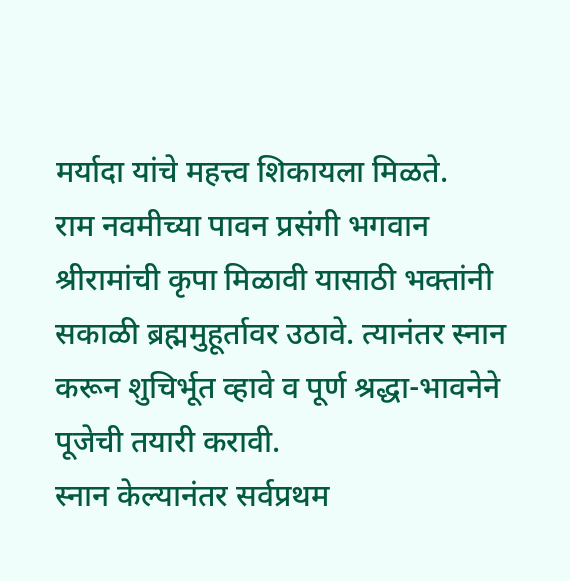मर्यादा यांचे महत्त्व शिकायला मिळते.
राम नवमीच्या पावन प्रसंगी भगवान श्रीरामांची कृपा मिळावी यासाठी भक्तांनी सकाळी ब्रह्ममुहूर्तावर उठावे. त्यानंतर स्नान करून शुचिर्भूत व्हावे व पूर्ण श्रद्धा-भावनेने पूजेची तयारी करावी.
स्नान केल्यानंतर सर्वप्रथम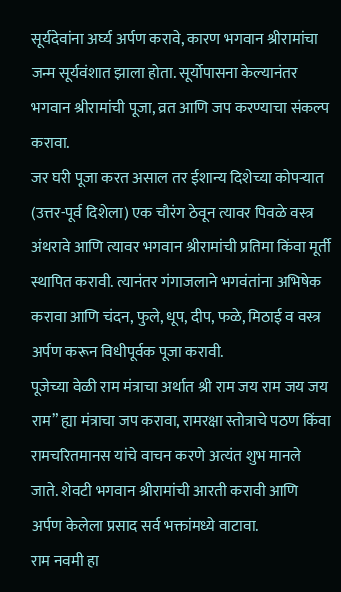सूर्यदेवांना अर्घ्य अर्पण करावे, कारण भगवान श्रीरामांचा जन्म सूर्यवंशात झाला होता. सूर्योपासना केल्यानंतर भगवान श्रीरामांची पूजा, व्रत आणि जप करण्याचा संकल्प करावा.
जर घरी पूजा करत असाल तर ईशान्य दिशेच्या कोपऱ्यात (उत्तर-पूर्व दिशेला) एक चौरंग ठेवून त्यावर पिवळे वस्त्र अंथरावे आणि त्यावर भगवान श्रीरामांची प्रतिमा किंवा मूर्ती स्थापित करावी. त्यानंतर गंगाजलाने भगवंतांना अभिषेक करावा आणि चंदन, फुले, धूप, दीप, फळे, मिठाई व वस्त्र अर्पण करून विधीपूर्वक पूजा करावी.
पूजेच्या वेळी राम मंत्राचा अर्थात श्री राम जय राम जय जय राम” ह्या मंत्राचा जप करावा, रामरक्षा स्तोत्राचे पठण किंवा रामचरितमानस यांचे वाचन करणे अत्यंत शुभ मानले जाते. शेवटी भगवान श्रीरामांची आरती करावी आणि अर्पण केलेला प्रसाद सर्व भक्तांमध्ये वाटावा.
राम नवमी हा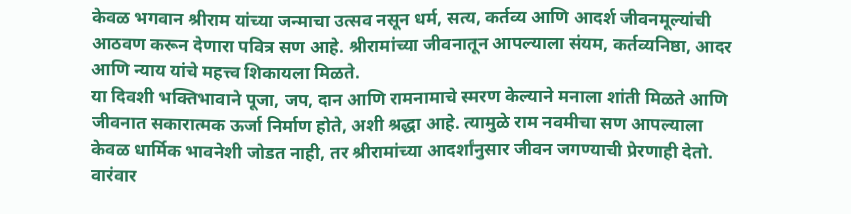केवळ भगवान श्रीराम यांच्या जन्माचा उत्सव नसून धर्म, सत्य, कर्तव्य आणि आदर्श जीवनमूल्यांची आठवण करून देणारा पवित्र सण आहे. श्रीरामांच्या जीवनातून आपल्याला संयम, कर्तव्यनिष्ठा, आदर आणि न्याय यांचे महत्त्व शिकायला मिळते.
या दिवशी भक्तिभावाने पूजा, जप, दान आणि रामनामाचे स्मरण केल्याने मनाला शांती मिळते आणि जीवनात सकारात्मक ऊर्जा निर्माण होते, अशी श्रद्धा आहे. त्यामुळे राम नवमीचा सण आपल्याला केवळ धार्मिक भावनेशी जोडत नाही, तर श्रीरामांच्या आदर्शांनुसार जीवन जगण्याची प्रेरणाही देतो.
वारंवार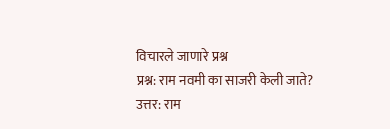विचारले जाणारे प्रश्न
प्रश्न: राम नवमी का साजरी केली जाते?
उत्तर: राम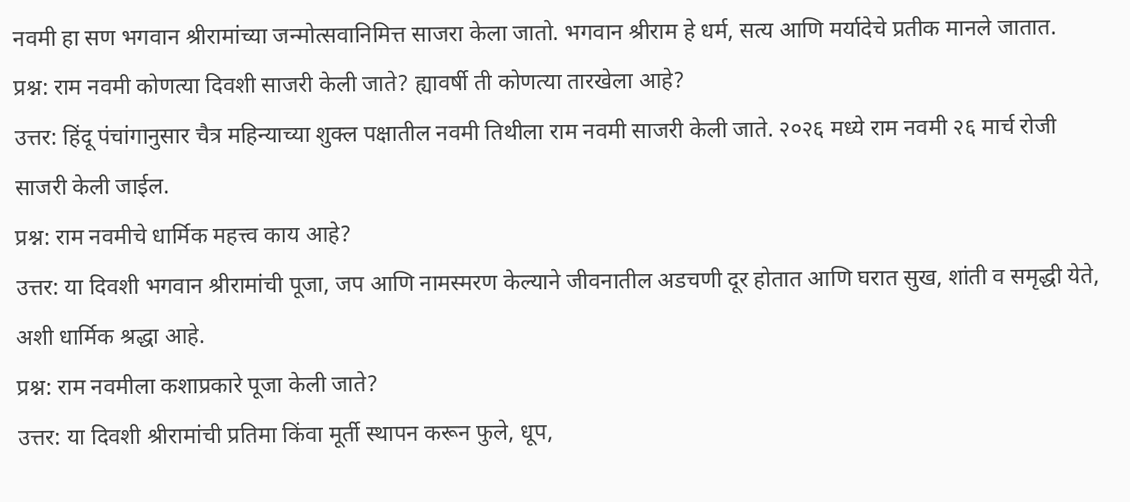नवमी हा सण भगवान श्रीरामांच्या जन्मोत्सवानिमित्त साजरा केला जातो. भगवान श्रीराम हे धर्म, सत्य आणि मर्यादेचे प्रतीक मानले जातात.
प्रश्न: राम नवमी कोणत्या दिवशी साजरी केली जाते? ह्यावर्षी ती कोणत्या तारखेला आहे?
उत्तर: हिंदू पंचांगानुसार चैत्र महिन्याच्या शुक्ल पक्षातील नवमी तिथीला राम नवमी साजरी केली जाते. २०२६ मध्ये राम नवमी २६ मार्च रोजी साजरी केली जाईल.
प्रश्न: राम नवमीचे धार्मिक महत्त्व काय आहे?
उत्तर: या दिवशी भगवान श्रीरामांची पूजा, जप आणि नामस्मरण केल्याने जीवनातील अडचणी दूर होतात आणि घरात सुख, शांती व समृद्धी येते, अशी धार्मिक श्रद्धा आहे.
प्रश्न: राम नवमीला कशाप्रकारे पूजा केली जाते?
उत्तर: या दिवशी श्रीरामांची प्रतिमा किंवा मूर्ती स्थापन करून फुले, धूप,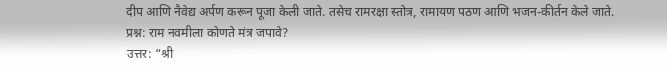दीप आणि नैवेद्य अर्पण करून पूजा केली जाते. तसेच रामरक्षा स्तोत्र, रामायण पठण आणि भजन-कीर्तन केले जाते.
प्रश्न: राम नवमीला कोणते मंत्र जपावे?
उत्तर: “श्री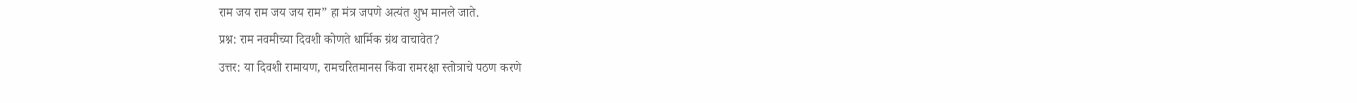राम जय राम जय जय राम” हा मंत्र जपणे अत्यंत शुभ मानले जाते.
प्रश्न: राम नवमीच्या दिवशी कोणते धार्मिक ग्रंथ वाचावेत?
उत्तर: या दिवशी रामायण, रामचरितमानस किंवा रामरक्षा स्तोत्राचे पठण करणे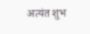अत्यंत शुभ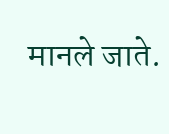मानले जाते.